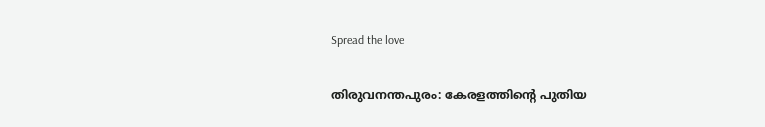Spread the love

തിരുവനന്തപുരം: കേരളത്തിന്റെ പുതിയ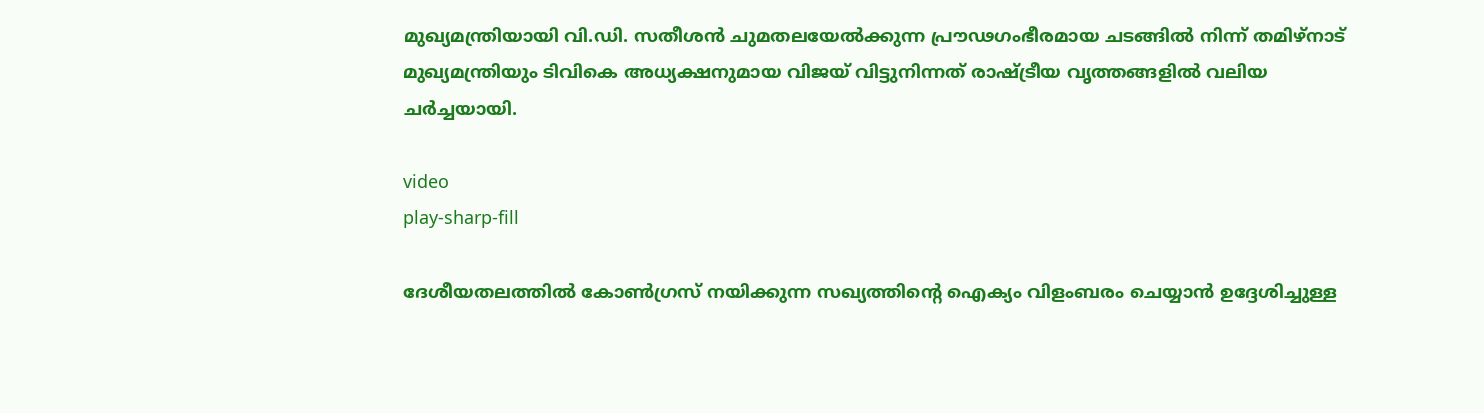മുഖ്യമന്ത്രിയായി വി.ഡി. സതീശൻ ചുമതലയേല്‍ക്കുന്ന പ്രൗഢഗംഭീരമായ ചടങ്ങില്‍ നിന്ന് തമിഴ്‌നാട് മുഖ്യമന്ത്രിയും ടിവികെ അധ്യക്ഷനുമായ വിജയ് വിട്ടുനിന്നത് രാഷ്ട്രീയ വൃത്തങ്ങളില്‍ വലിയ ചർച്ചയായി.

video
play-sharp-fill

ദേശീയതലത്തില്‍ കോണ്‍ഗ്രസ് നയിക്കുന്ന സഖ്യത്തിന്റെ ഐക്യം വിളംബരം ചെയ്യാൻ ഉദ്ദേശിച്ചുള്ള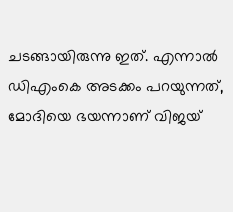ചടങ്ങായിരുന്നു ഇത്. എന്നാല്‍ ഡിഎംകെ അടക്കം പറയുന്നത്, മോദിയെ ഭയന്നാണ് വിജയ്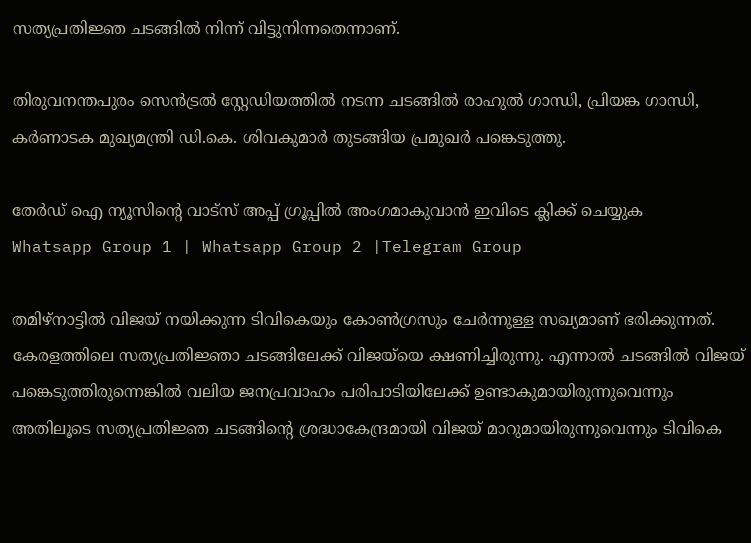സത്യപ്രതിജ്ഞ ചടങ്ങില്‍ നിന്ന് വിട്ടുനിന്നതെന്നാണ്.

തിരുവനന്തപുരം സെൻട്രല്‍ സ്റ്റേഡിയത്തില്‍ നടന്ന ചടങ്ങില്‍ രാഹുല്‍ ഗാന്ധി, പ്രിയങ്ക ഗാന്ധി, കർണാടക മുഖ്യമന്ത്രി ഡി.കെ. ശിവകുമാർ തുടങ്ങിയ പ്രമുഖർ പങ്കെടുത്തു.

തേർഡ് ഐ ന്യൂസിന്റെ വാട്സ് അപ്പ് ഗ്രൂപ്പിൽ അംഗമാകുവാൻ ഇവിടെ ക്ലിക്ക് ചെയ്യുക
Whatsapp Group 1 | Whatsapp Group 2 |Telegram Group

തമിഴ്‌നാട്ടില്‍ വിജയ് നയിക്കുന്ന ടിവികെയും കോണ്‍ഗ്രസും ചേർന്നുള്ള സഖ്യമാണ് ഭരിക്കുന്നത്. കേരളത്തിലെ സത്യപ്രതിജ്ഞാ ചടങ്ങിലേക്ക് വിജയ്‌യെ ക്ഷണിച്ചിരുന്നു. എന്നാല്‍ ചടങ്ങില്‍ വിജയ് പങ്കെടുത്തിരുന്നെങ്കില്‍ വലിയ ജനപ്രവാഹം പരിപാടിയിലേക്ക് ഉണ്ടാകുമായിരുന്നുവെന്നും അതിലൂടെ സത്യപ്രതിജ്ഞ ചടങ്ങിൻ്റെ ശ്രദ്ധാകേന്ദ്രമായി വിജയ് മാറുമായിരുന്നുവെന്നും ടിവികെ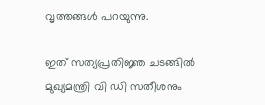വൃത്തങ്ങള്‍ പറയുന്നു.

ഇത് സത്യപ്രതിജ്ഞ ചടങ്ങില്‍ മുഖ്യമന്ത്രി വി ഡി സതീശനും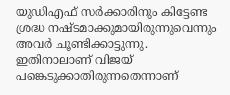യുഡിഎഫ് സർക്കാരിനും കിട്ടേണ്ട ശ്രദ്ധ നഷ്ടമാക്കുമായിരുന്നുവെന്നും അവർ ചൂണ്ടിക്കാട്ടുന്നു. ഇതിനാലാണ് വിജയ് പങ്കെടുക്കാതിരുന്നതെന്നാണ്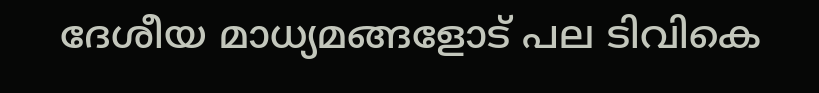ദേശീയ മാധ്യമങ്ങളോട് പല ടിവികെ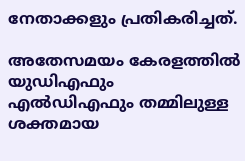നേതാക്കളും പ്രതികരിച്ചത്.

അതേസമയം കേരളത്തില്‍ യുഡിഎഫും എല്‍ഡിഎഫും തമ്മിലുള്ള ശക്തമായ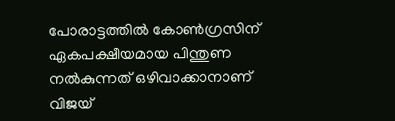പോരാട്ടത്തില്‍ കോണ്‍ഗ്രസിന് ഏകപക്ഷീയമായ പിന്തുണ നല്‍കുന്നത് ഒഴിവാക്കാനാണ് വിജയ്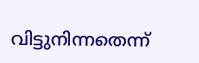വിട്ടുനിന്നതെന്ന്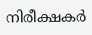നിരീക്ഷകർ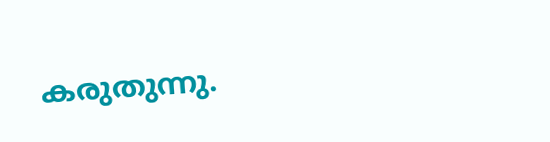കരുതുന്നു.